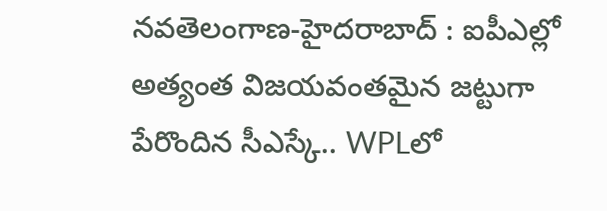నవతెలంగాణ-హైదరాబాద్ : ఐపీఎల్లో అత్యంత విజయవంతమైన జట్టుగా పేరొందిన సీఎస్కే.. WPLలో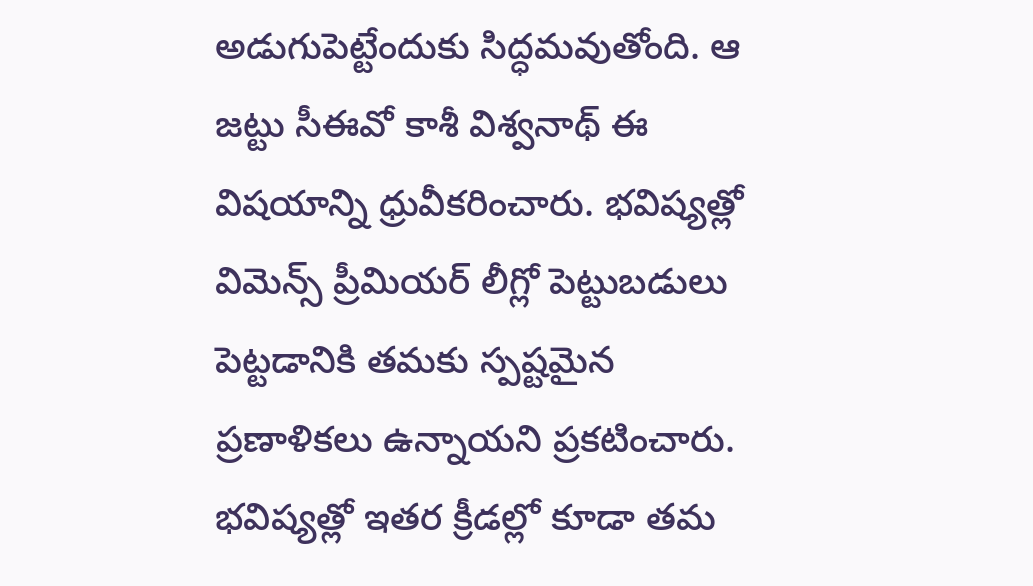అడుగుపెట్టేందుకు సిద్ధమవుతోంది. ఆ జట్టు సీఈవో కాశీ విశ్వనాథ్ ఈ విషయాన్ని ధ్రువీకరించారు. భవిష్యత్లో విమెన్స్ ప్రీమియర్ లీగ్లో పెట్టుబడులు పెట్టడానికి తమకు స్పష్టమైన ప్రణాళికలు ఉన్నాయని ప్రకటించారు. భవిష్యత్లో ఇతర క్రీడల్లో కూడా తమ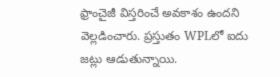ఫ్రాంచైజీ విస్తరించే అవకాశం ఉందని వెల్లడించారు. ప్రస్తుతం WPLలో ఐదు జట్లు ఆడుతున్నాయి.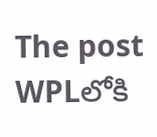The post WPLలోకి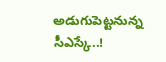అడుగుపెట్టనున్న సీఎస్కే..!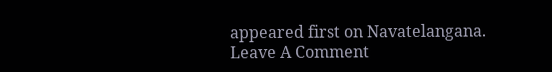appeared first on Navatelangana.
Leave A Comment